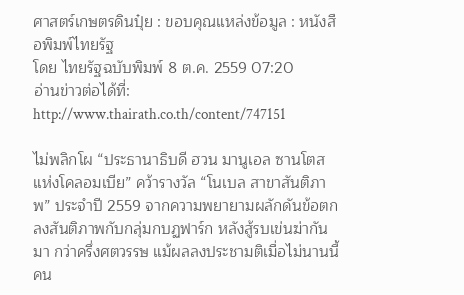ศาสตร์เกษตรดินปุ๋ย : ขอบคุณแหล่งข้อมูล : หนังสือพิมพ์ไทยรัฐ
โดย ไทยรัฐฉบับพิมพ์ 8 ต.ค. 2559 07:20
อ่านข่าวต่อได้ที่: http://www.thairath.co.th/content/747151

ไม่พลิกโผ “ประธานาธิบดี ฮวน มานูเอล ซานโตส แห่งโคลอมเบีย” คว้ารางวัล “โนเบล สาขาสันติภาพ” ประจำปี 2559 จากความพยายามผลักดันข้อตกลงสันติภาพกับกลุ่มกบฏฟาร์ก หลังสู้รบเข่นฆ่ากันมา กว่าครึ่งศตวรรษ แม้ผลลงประชามติเมื่อไม่นานนี้ คน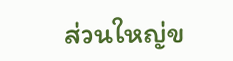ส่วนใหญ่ข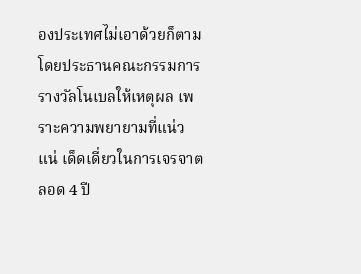องประเทศไม่เอาด้วยก็ตาม โดยประธานคณะกรรมการรางวัลโนเบลให้เหตุผล เพราะความพยายามที่แน่วแน่ เด็ดเดี่ยวในการเจรจาตลอด 4 ปี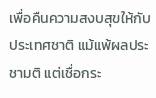เพื่อคืนความสงบสุขให้กับประเทศชาติ แม้แพ้ผลประชามติ แต่เชื่อกระ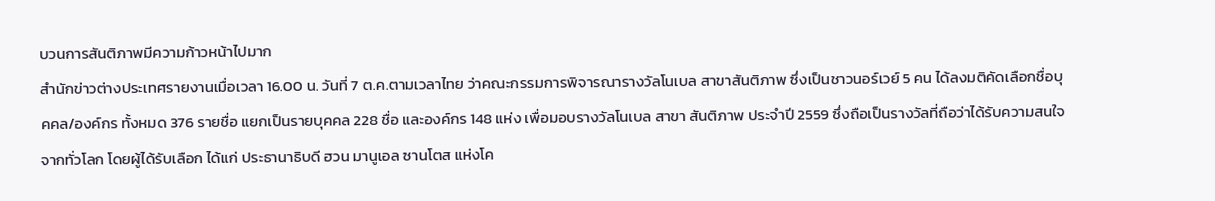บวนการสันติภาพมีความก้าวหน้าไปมาก
สำนักข่าวต่างประเทศรายงานเมื่อเวลา 16.00 น. วันที่ 7 ต.ค.ตามเวลาไทย ว่าคณะกรรมการพิจารณารางวัลโนเบล สาขาสันติภาพ ซึ่งเป็นชาวนอร์เวย์ 5 คน ได้ลงมติคัดเลือกชื่อบุคคล/องค์กร ทั้งหมด 376 รายชื่อ แยกเป็นรายบุคคล 228 ชื่อ และองค์กร 148 แห่ง เพื่อมอบรางวัลโนเบล สาขา สันติภาพ ประจำปี 2559 ซึ่งถือเป็นรางวัลที่ถือว่าได้รับความสนใจจากทั่วโลก โดยผู้ได้รับเลือก ได้แก่ ประธานาธิบดี ฮวน มานูเอล ซานโตส แห่งโค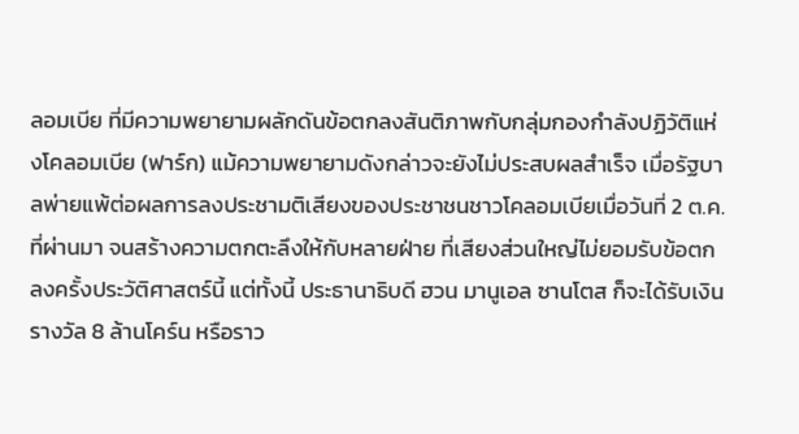ลอมเบีย ที่มีความพยายามผลักดันข้อตกลงสันติภาพกับกลุ่มกองกำลังปฏิวัติแห่งโคลอมเบีย (ฟาร์ก) แม้ความพยายามดังกล่าวจะยังไม่ประสบผลสำเร็จ เมื่อรัฐบาลพ่ายแพ้ต่อผลการลงประชามติเสียงของประชาชนชาวโคลอมเบียเมื่อวันที่ 2 ต.ค.ที่ผ่านมา จนสร้างความตกตะลึงให้กับหลายฝ่าย ที่เสียงส่วนใหญ่ไม่ยอมรับข้อตกลงครั้งประวัติศาสตร์นี้ แต่ทั้งนี้ ประธานาธิบดี ฮวน มานูเอล ซานโตส ก็จะได้รับเงินรางวัล 8 ล้านโคร์น หรือราว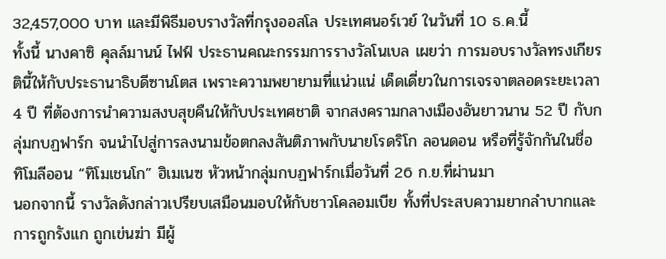32,457,000 บาท และมีพิธีมอบรางวัลที่กรุงออสโล ประเทศนอร์เวย์ ในวันที่ 10 ธ.ค.นี้
ทั้งนี้ นางคาซิ คุลล์มานน์ ไฟฟ์ ประธานคณะกรรมการรางวัลโนเบล เผยว่า การมอบรางวัลทรงเกียรตินี้ให้กับประธานาธิบดีซานโตส เพราะความพยายามที่แน่วแน่ เด็ดเดี่ยวในการเจรจาตลอดระยะเวลา 4 ปี ที่ต้องการนำความสงบสุขคืนให้กับประเทศชาติ จากสงครามกลางเมืองอันยาวนาน 52 ปี กับกลุ่มกบฏฟาร์ก จนนำไปสู่การลงนามข้อตกลงสันติภาพกับนายโรดริโก ลอนดอน หรือที่รู้จักกันในชื่อ ทิโมลีออน “ทิโมเชนโก” ฮิเมเนซ หัวหน้ากลุ่มกบฏฟาร์กเมื่อวันที่ 26 ก.ย.ที่ผ่านมา
นอกจากนี้ รางวัลดังกล่าวเปรียบเสมือนมอบให้กับชาวโคลอมเบีย ทั้งที่ประสบความยากลำบากและการถูกรังแก ถูกเข่นฆ่า มีผู้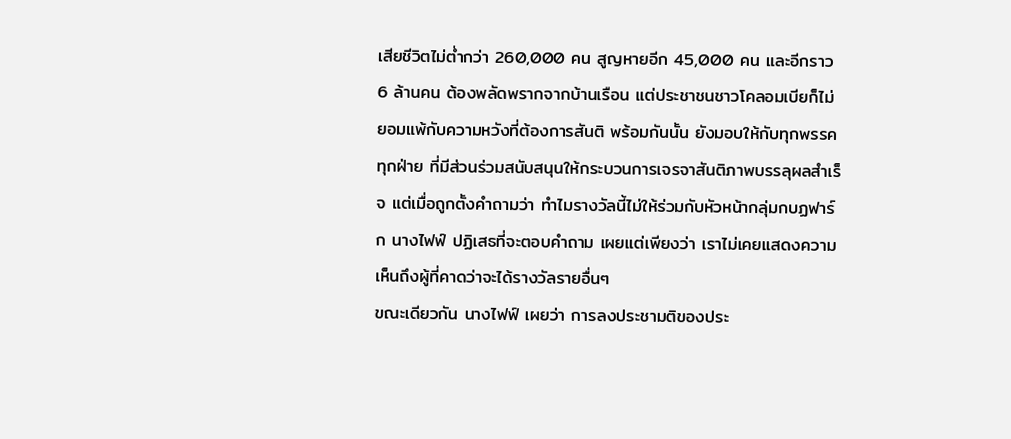เสียชีวิตไม่ต่ำกว่า 260,000 คน สูญหายอีก 45,000 คน และอีกราว 6 ล้านคน ต้องพลัดพรากจากบ้านเรือน แต่ประชาชนชาวโคลอมเบียก็ไม่ยอมแพ้กับความหวังที่ต้องการสันติ พร้อมกันนั้น ยังมอบให้กับทุกพรรคทุกฝ่าย ที่มีส่วนร่วมสนับสนุนให้กระบวนการเจรจาสันติภาพบรรลุผลสำเร็จ แต่เมื่อถูกตั้งคำถามว่า ทำไมรางวัลนี้ไม่ให้ร่วมกับหัวหน้ากลุ่มกบฏฟาร์ก นางไฟฟ์ ปฏิเสธที่จะตอบคำถาม เผยแต่เพียงว่า เราไม่เคยแสดงความเห็นถึงผู้ที่คาดว่าจะได้รางวัลรายอื่นๆ
ขณะเดียวกัน นางไฟฟ์ เผยว่า การลงประชามติของประ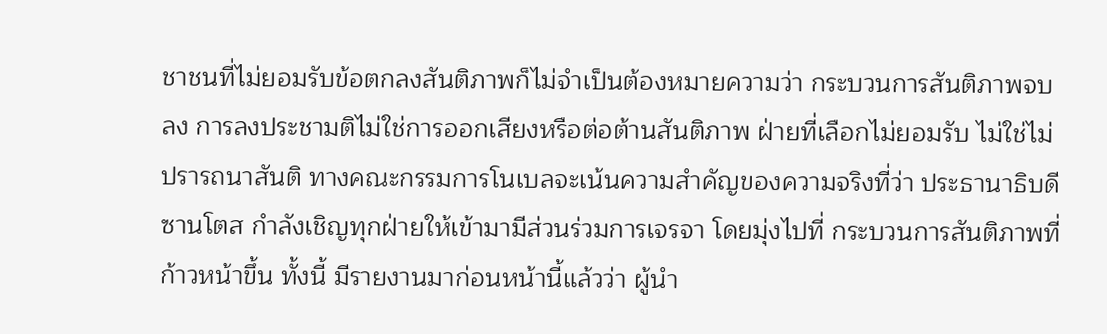ชาชนที่ไม่ยอมรับข้อตกลงสันติภาพก็ไม่จำเป็นต้องหมายความว่า กระบวนการสันติภาพจบลง การลงประชามติไม่ใช่การออกเสียงหรือต่อต้านสันติภาพ ฝ่ายที่เลือกไม่ยอมรับ ไม่ใช่ไม่ปรารถนาสันติ ทางคณะกรรมการโนเบลจะเน้นความสำคัญของความจริงที่ว่า ประธานาธิบดีซานโตส กำลังเชิญทุกฝ่ายให้เข้ามามีส่วนร่วมการเจรจา โดยมุ่งไปที่ กระบวนการสันติภาพที่ก้าวหน้าขึ้น ทั้งนี้ มีรายงานมาก่อนหน้านี้แล้วว่า ผู้นำ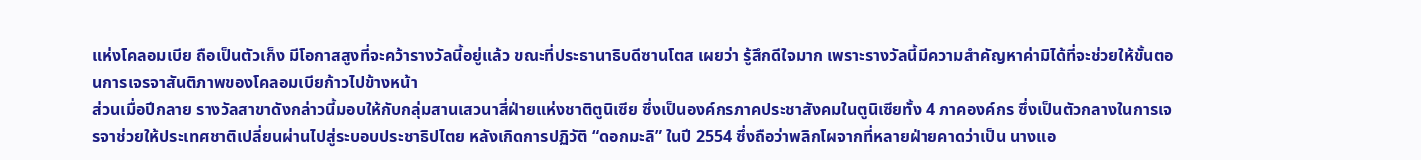แห่งโคลอมเบีย ถือเป็นตัวเก็ง มีโอกาสสูงที่จะคว้ารางวัลนี้อยู่แล้ว ขณะที่ประธานาธิบดีซานโตส เผยว่า รู้สึกดีใจมาก เพราะรางวัลนี้มีความสำคัญหาค่ามิได้ที่จะช่วยให้ขั้นตอนการเจรจาสันติภาพของโคลอมเบียก้าวไปข้างหน้า
ส่วนเมื่อปีกลาย รางวัลสาขาดังกล่าวนี้มอบให้กับกลุ่มสานเสวนาสี่ฝ่ายแห่งชาติตูนิเซีย ซึ่งเป็นองค์กรภาคประชาสังคมในตูนิเซียทั้ง 4 ภาคองค์กร ซึ่งเป็นตัวกลางในการเจรจาช่วยให้ประเทศชาติเปลี่ยนผ่านไปสู่ระบอบประชาธิปไตย หลังเกิดการปฏิวัติ “ดอกมะลิ” ในปี 2554 ซึ่งถือว่าพลิกโผจากที่หลายฝ่ายคาดว่าเป็น นางแอ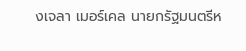งเจลา เมอร์เคล นายกรัฐมนตรีห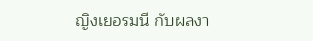ญิงเยอรมนี กับผลงา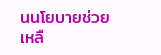นนโยบายช่วยเหลื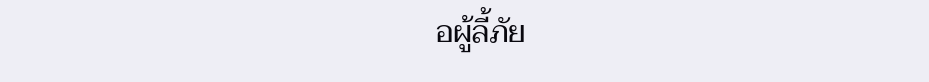อผู้ลี้ภัย